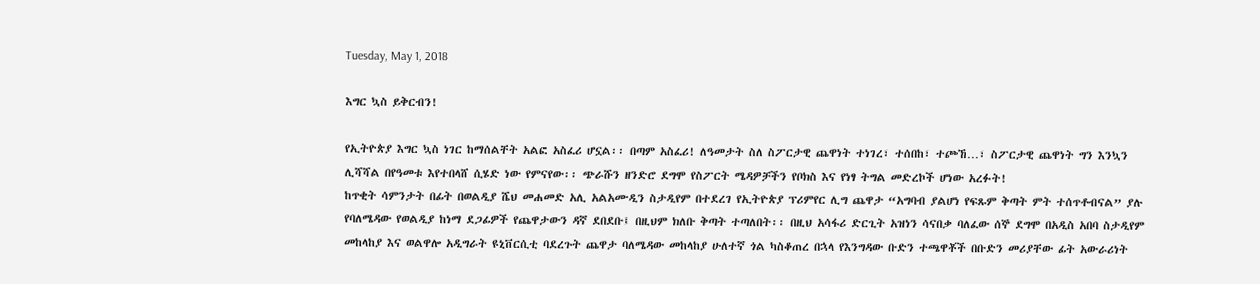Tuesday, May 1, 2018

እግር ኳስ ይቅርብን!

የኢትዮጵያ እግር ኳስ ነገር ከማሰልቸት አልፎ አስፈሪ ሆኗል፡፡ በጣም አስፈሪ! ለዓመታት ስለ ስፖርታዊ ጨዋነት ተነገረ፣ ተሰበከ፣ ተጮኸ…፣ ስፖርታዊ ጨዋነት ግን እንኳን ሊሻሻል በየዓመቱ እየተበላሸ ሲሄድ ነው የምናየው፡፡ ጭራሹን ዘንድሮ ደግሞ የስፖርት ሜዳዎቻችን የቦክስ እና የነፃ ትግል መድረኮች ሆነው አረፉት!
ከጥቂት ሳምንታት በፊት በወልዲያ ሼህ መሐመድ አሊ አልአሙዲን ስታዲየም በተደረገ የኢትዮጵያ ፕሪምየር ሊግ ጨዋታ “አግባብ ያልሆነ የፍጹም ቅጣት ምት ተሰጥቶብናል” ያሉ የባለሜዳው የወልዲያ ከነማ ደጋፊዎች የጨዋታውን ዳኛ ደበደቡ፤ በዚህም ክለቡ ቅጣት ተጣለበት፡፡ በዚህ አሳፋሪ ድርጊት አዝነን ሳናበቃ ባለፈው ሰኞ ደግሞ በአዲስ አበባ ስታዲየም  መከላከያ እና ወልዋሎ አዲግራት ዩኒቨርሲቲ ባደረጉት ጨዋታ ባለሜዳው መከላከያ ሁለተኛ ጎል ካስቆጠረ በኋላ የእንግዳው ቡድን ተጫዋቾች በቡድን መሪያቸው ፊት አውራሪነት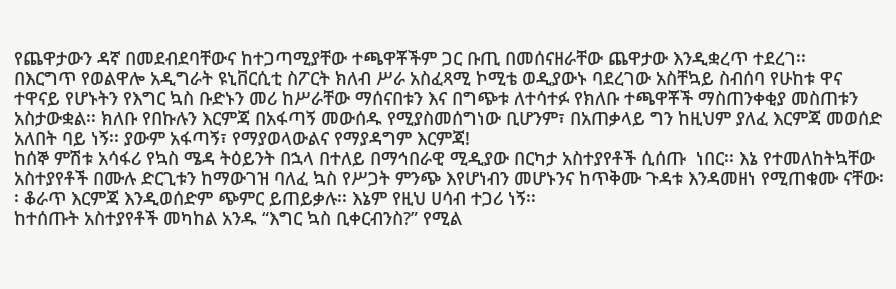የጨዋታውን ዳኛ በመደብደባቸውና ከተጋጣሚያቸው ተጫዋቾችም ጋር ቡጢ በመሰናዘራቸው ጨዋታው እንዲቋረጥ ተደረገ፡፡
በእርግጥ የወልዋሎ አዲግራት ዩኒቨርሲቲ ስፖርት ክለብ ሥራ አስፈጻሚ ኮሚቴ ወዲያውኑ ባደረገው አስቸኳይ ስብሰባ የሁከቱ ዋና ተዋናይ የሆኑትን የእግር ኳስ ቡድኑን መሪ ከሥራቸው ማሰናበቱን እና በግጭቱ ለተሳተፉ የክለቡ ተጫዋቾች ማስጠንቀቂያ መስጠቱን አስታውቋል፡፡ ክለቡ የበኩሉን እርምጃ በአፋጣኝ መውሰዱ የሚያስመሰግነው ቢሆንም፣ በአጠቃላይ ግን ከዚህም ያለፈ እርምጃ መወሰድ አለበት ባይ ነኝ፡፡ ያውም አፋጣኝ፣ የማያወላውልና የማያዳግም እርምጃ!
ከሰኞ ምሽቱ አሳፋሪ የኳስ ሜዳ ትዕይንት በኋላ በተለይ በማኅበራዊ ሚዲያው በርካታ አስተያየቶች ሲሰጡ  ነበር፡፡ እኔ የተመለከትኳቸው አስተያየቶች በሙሉ ድርጊቱን ከማውገዝ ባለፈ ኳስ የሥጋት ምንጭ እየሆነብን መሆኑንና ከጥቅሙ ጉዳቱ እንዳመዘነ የሚጠቁሙ ናቸው፡፡ ቆራጥ እርምጃ እንዲወሰድም ጭምር ይጠይቃሉ፡፡ እኔም የዚህ ሀሳብ ተጋሪ ነኝ፡፡
ከተሰጡት አስተያየቶች መካከል አንዱ “እግር ኳስ ቢቀርብንስ?” የሚል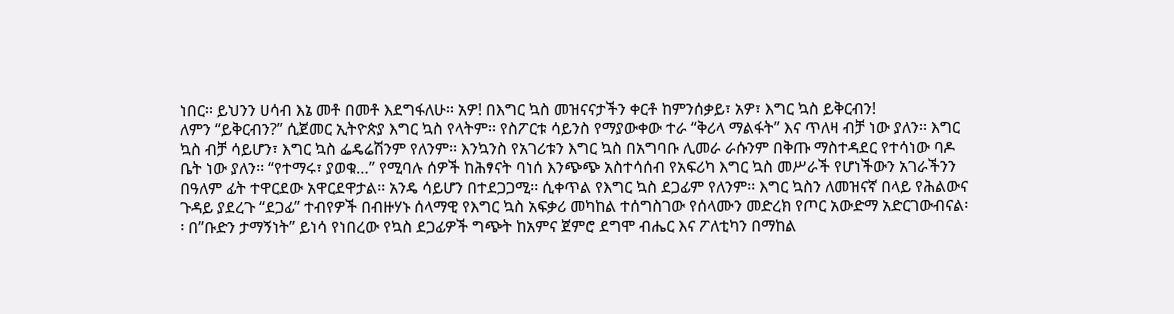ነበር፡፡ ይህንን ሀሳብ እኔ መቶ በመቶ እደግፋለሁ፡፡ አዎ! በእግር ኳስ መዝናናታችን ቀርቶ ከምንሰቃይ፣ አዎ፣ እግር ኳስ ይቅርብን!
ለምን “ይቅርብን?” ሲጀመር ኢትዮጵያ እግር ኳስ የላትም፡፡ የስፖርቱ ሳይንስ የማያውቀው ተራ “ቅሪላ ማልፋት” እና ጥለዛ ብቻ ነው ያለን፡፡ እግር ኳስ ብቻ ሳይሆን፣ እግር ኳስ ፌዴሬሽንም የለንም፡፡ እንኳንስ የአገሪቱን እግር ኳስ በአግባቡ ሊመራ ራሱንም በቅጡ ማስተዳደር የተሳነው ባዶ ቤት ነው ያለን፡፡ “የተማሩ፣ ያወቁ…” የሚባሉ ሰዎች ከሕፃናት ባነሰ እንጭጭ አስተሳሰብ የአፍሪካ እግር ኳስ መሥራች የሆነችውን አገራችንን በዓለም ፊት ተዋርደው አዋርደዋታል፡፡ አንዴ ሳይሆን በተደጋጋሚ፡፡ ሲቀጥል የእግር ኳስ ደጋፊም የለንም፡፡ እግር ኳስን ለመዝናኛ በላይ የሕልውና ጉዳይ ያደረጉ “ደጋፊ” ተብየዎች በብዙሃኑ ሰላማዊ የእግር ኳስ አፍቃሪ መካከል ተሰግስገው የሰላሙን መድረክ የጦር አውድማ አድርገውብናል፡፡ በ”ቡድን ታማኝነት” ይነሳ የነበረው የኳስ ደጋፊዎች ግጭት ከአምና ጀምሮ ደግሞ ብሔር እና ፖለቲካን በማከል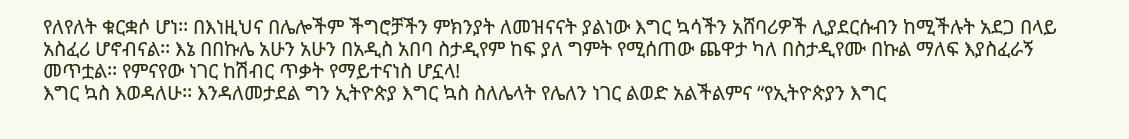የለየለት ቁርቋሶ ሆነ፡፡ በእነዚህና በሌሎችም ችግሮቻችን ምክንያት ለመዝናናት ያልነው እግር ኳሳችን አሸባሪዎች ሊያደርሱብን ከሚችሉት አደጋ በላይ አስፈሪ ሆኖብናል፡፡ እኔ በበኩሌ አሁን አሁን በአዲስ አበባ ስታዲየም ከፍ ያለ ግምት የሚሰጠው ጨዋታ ካለ በስታዲየሙ በኩል ማለፍ እያስፈራኝ መጥቷል፡፡ የምናየው ነገር ከሽብር ጥቃት የማይተናነስ ሆኗላ!
እግር ኳስ እወዳለሁ፡፡ እንዳለመታደል ግን ኢትዮጵያ እግር ኳስ ስለሌላት የሌለን ነገር ልወድ አልችልምና “የኢትዮጵያን እግር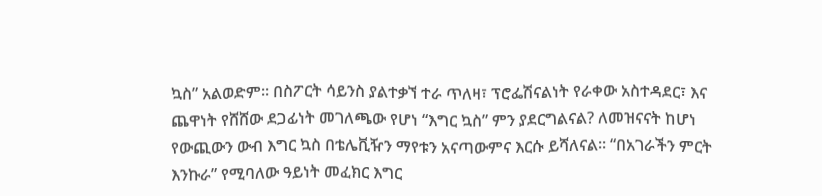ኳስ” አልወድም፡፡ በስፖርት ሳይንስ ያልተቃኘ ተራ ጥለዛ፣ ፕሮፌሽናልነት የራቀው አስተዳደር፣ እና ጨዋነት የሸሸው ደጋፊነት መገለጫው የሆነ “እግር ኳስ” ምን ያደርግልናል? ለመዝናናት ከሆነ የውጪውን ውብ እግር ኳስ በቴሌቪዥን ማየቱን አናጣውምና እርሱ ይሻለናል፡፡ “በአገራችን ምርት እንኩራ” የሚባለው ዓይነት መፈክር እግር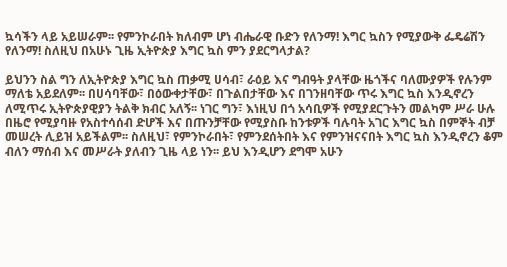ኳሳችን ላይ አይሠራም፡፡ የምንኮራበት ክለብም ሆነ ብሔራዊ ቡድን የለንማ! እግር ኳስን የሚያውቅ ፌዴሬሽን የለንማ! ስለዚህ በአሁኑ ጊዜ ኢትዮጵያ እግር ኳስ ምን ያደርግላታል?

ይህንን ስል ግን ለኢትዮጵያ እግር ኳስ ጠቃሚ ሀሳብ፣ ራዕይ እና ግብዓት ያላቸው ዜጎችና ባለሙያዎች የሉንም ማለቴ አይደለም፡፡ በሀሳባቸው፣ በዕውቀታቸው፣ በጉልበታቸው እና በገንዘባቸው ጥሩ እግር ኳስ እንዲኖረን ለሚጥሩ ኢትዮጵያዊያን ትልቅ ክብር አለኝ፡፡ ነገር ግን፣ እነዚህ በጎ አሳቢዎች የሚያደርጉትን መልካም ሥራ ሁሉ በዜሮ የሚያባዙ የአስተሳሰብ ድሆች እና በጡንቻቸው የሚያስቡ ከንቱዎች ባሉባት አገር እግር ኳስ በምኞት ብቻ መሠረት ሊይዝ አይችልም፡፡ ስለዚህ፣ የምንኮራበት፣ የምንደሰትበት እና የምንዝናናበት እግር ኳስ እንዲኖረን ቆም ብለን ማሰብ እና መሥራት ያለብን ጊዜ ላይ ነን፡፡ ይህ እንዲሆን ደግሞ አሁን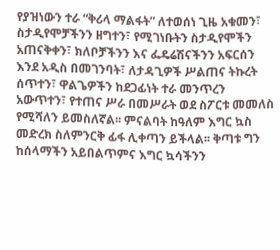የያዝነውን ተራ “ቅሪላ ማልፋት” ለተወሰነ ጊዜ አቁመን፣ ስታዲየሞቻችንን ዘግተን፣ የሚገነቡትን ስታዲየሞችን አጠናቅቀን፣ ክለቦቻችንን እና ፌዴሬሽናችንን አፍርሰን እንደ አዲስ በመገንባት፣ ለታዳጊዎች ሥልጠና ትኩረት ሰጥተን፣ ዋልጌዎችን ከደጋፊነት ተራ መንጥረን አውጥተን፣ የተጠና ሥራ በመሥራት ወደ ስፖርቱ መመለስ የሚሻለን ይመስለኛል፡፡ ምናልባት ከዓለም እግር ኳስ መድረክ ስለምንርቅ ፊፋ ሊቀጣን ይችላል፡፡ ቅጣቱ ግን ከሰላማችን አይበልጥምና እግር ኳሳችንን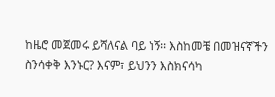ከዜሮ መጀመሩ ይሻለናል ባይ ነኝ፡፡ እስከመቼ በመዝናኛችን ስንሳቀቅ እንኑር? እናም፣ ይህንን እስክናሳካ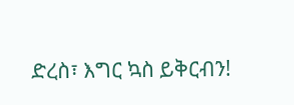ድረስ፣ እግር ኳስ ይቅርብን!